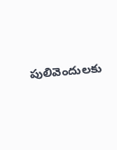పులివెందులకు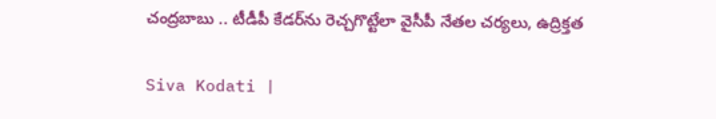చంద్రబాబు .. టీడీపీ కేడర్‌ను రెచ్చగొట్టేలా వైసీపీ నేతల చర్యలు, ఉద్రిక్తత

Siva Kodati |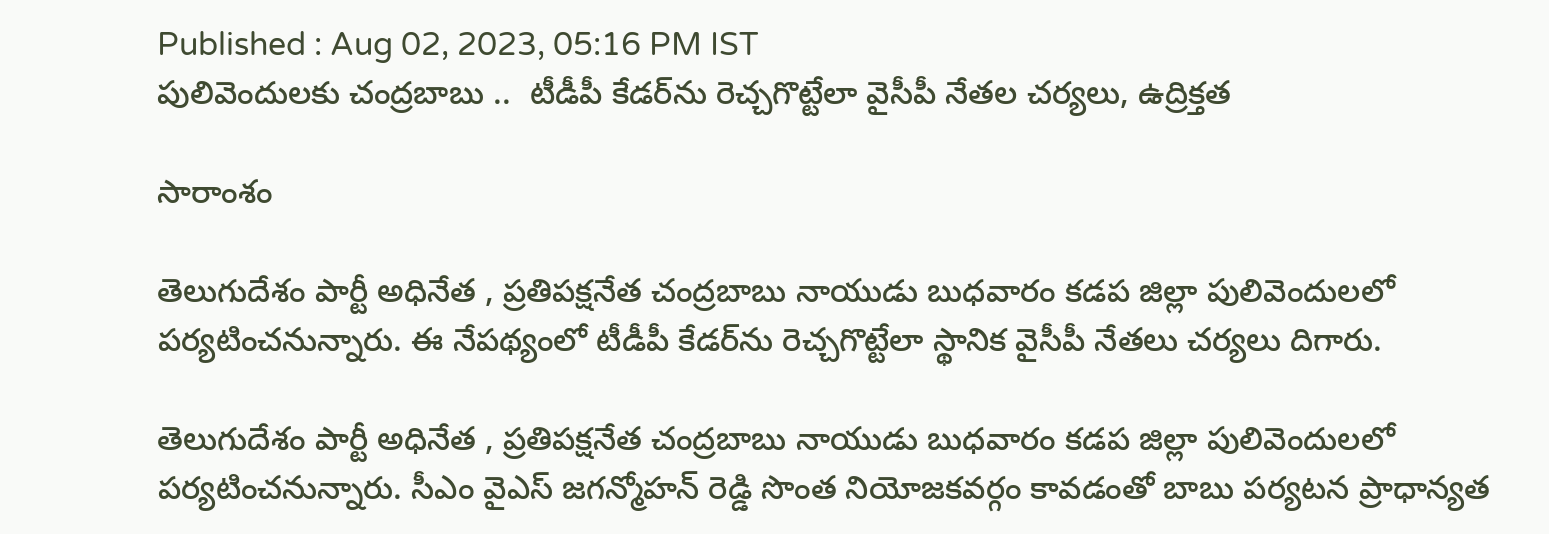Published : Aug 02, 2023, 05:16 PM IST
పులివెందులకు చంద్రబాబు ..  టీడీపీ కేడర్‌ను రెచ్చగొట్టేలా వైసీపీ నేతల చర్యలు, ఉద్రిక్తత

సారాంశం

తెలుగుదేశం పార్టీ అధినేత , ప్రతిపక్షనేత చంద్రబాబు నాయుడు బుధవారం కడప జిల్లా పులివెందులలో పర్యటించనున్నారు. ఈ నేపథ్యంలో టీడీపీ కేడర్‌ను రెచ్చగొట్టేలా స్థానిక వైసీపీ నేతలు చర్యలు దిగారు.

తెలుగుదేశం పార్టీ అధినేత , ప్రతిపక్షనేత చంద్రబాబు నాయుడు బుధవారం కడప జిల్లా పులివెందులలో పర్యటించనున్నారు. సీఎం వైఎస్ జగన్మోహన్ రెడ్డి సొంత నియోజకవర్గం కావడంతో బాబు పర్యటన ప్రాధాన్యత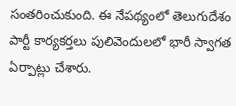సంతరించుకుంది. ఈ నేపథ్యంలో తెలుగుదేశం పార్టీ కార్యకర్తలు పులివెందులలో భారీ స్వాగత ఏర్పాట్లు చేశారు.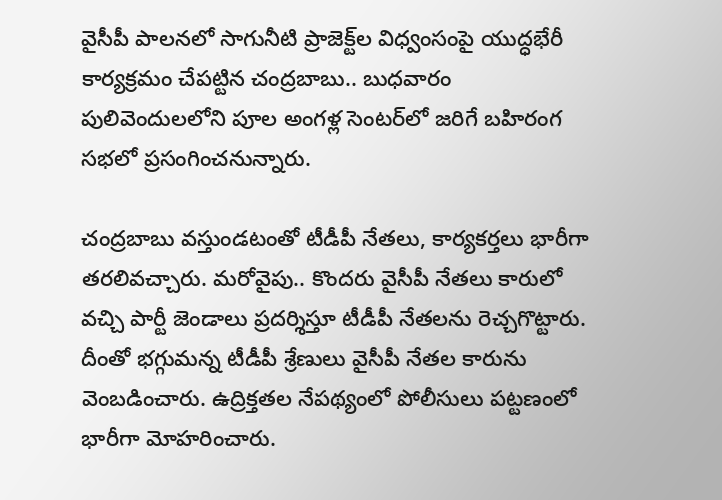వైసీపీ పాలనలో సాగునీటి ప్రాజెక్ట్‌ల విధ్వంసంపై యుద్ధభేరీ కార్యక్రమం చేపట్టిన చంద్రబాబు.. బుధవారం పులివెందులలోని పూల అంగళ్ల సెంటర్‌లో జరిగే బహిరంగ సభలో ప్రసంగించనున్నారు.

చంద్రబాబు వస్తుండటంతో టీడీపీ నేతలు, కార్యకర్తలు భారీగా తరలివచ్చారు. మరోవైపు.. కొందరు వైసీపీ నేతలు కారులో వచ్చి పార్టీ జెండాలు ప్రదర్శిస్తూ టీడీపీ నేతలను రెచ్చగొట్టారు. దీంతో భగ్గుమన్న టీడీపీ శ్రేణులు వైసీపీ నేతల కారును వెంబడించారు. ఉద్రిక్తతల నేపథ్యంలో పోలీసులు పట్టణంలో భారీగా మోహరించారు.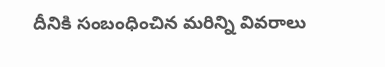దీనికి సంబంధించిన మరిన్ని వివరాలు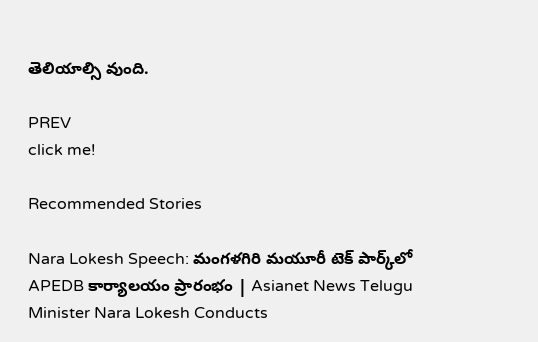తెలియాల్సి వుంది.

PREV
click me!

Recommended Stories

Nara Lokesh Speech: మంగళగిరి మయూరీ టెక్ పార్క్‌లో APEDB కార్యాలయం ప్రారంభం | Asianet News Telugu
Minister Nara Lokesh Conducts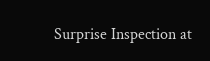Surprise Inspection at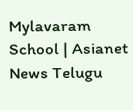Mylavaram School | Asianet News Telugu